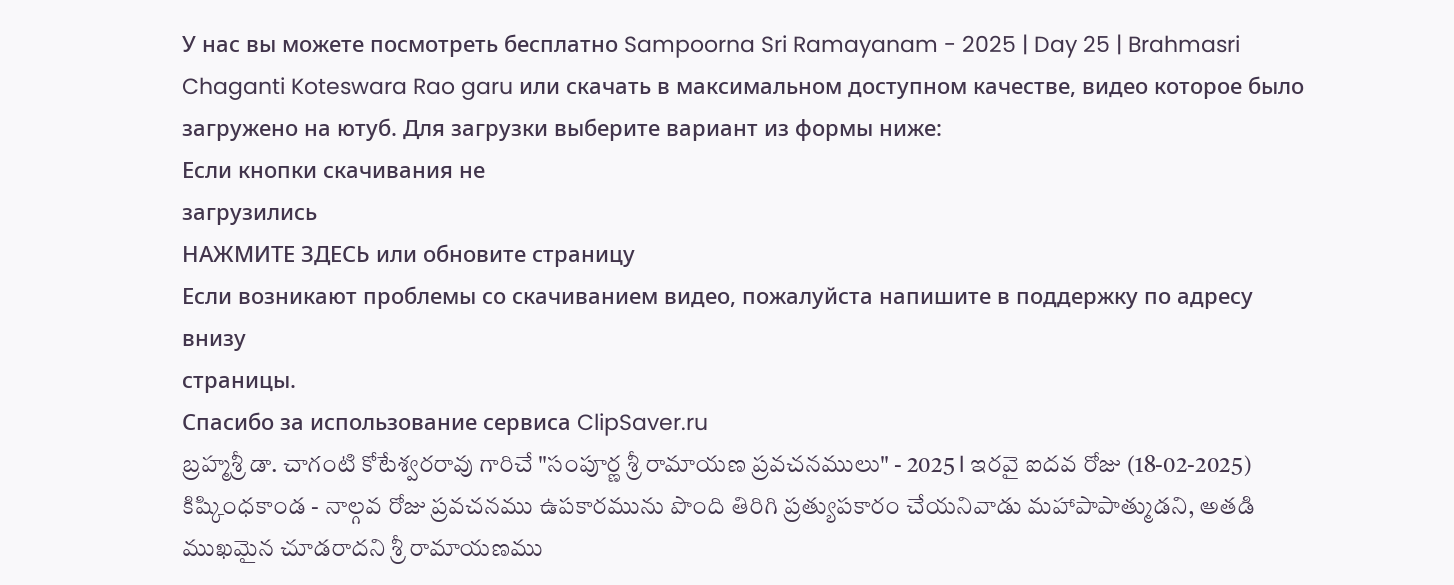У нас вы можете посмотреть бесплатно Sampoorna Sri Ramayanam - 2025 | Day 25 | Brahmasri Chaganti Koteswara Rao garu или скачать в максимальном доступном качестве, видео которое было загружено на ютуб. Для загрузки выберите вариант из формы ниже:
Если кнопки скачивания не
загрузились
НАЖМИТЕ ЗДЕСЬ или обновите страницу
Если возникают проблемы со скачиванием видео, пожалуйста напишите в поддержку по адресу внизу
страницы.
Спасибо за использование сервиса ClipSaver.ru
బ్రహ్మశ్రీ డా. చాగంటి కోటేశ్వరరావు గారిచే "సంపూర్ణ శ్రీ రామాయణ ప్రవచనములు" - 2025 l ఇరవై ఐదవ రోజు (18-02-2025) కిష్కింధకాండ - నాల్గవ రోజు ప్రవచనము ఉపకారమును పొంది తిరిగి ప్రత్యుపకారం చేయనివాడు మహాపాపాత్ముడని, అతడి ముఖమైన చూడరాదని శ్రీ రామాయణము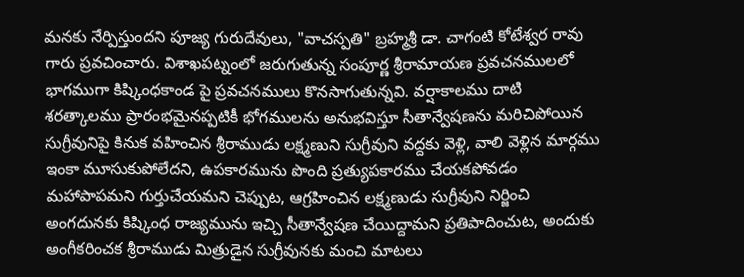మనకు నేర్పిస్తుందని పూజ్య గురుదేవులు, "వాచస్పతి" బ్రహ్మశ్రీ డా. చాగంటి కోటేశ్వర రావు గారు ప్రవచించారు. విశాఖపట్నంలో జరుగుతున్న సంపూర్ణ శ్రీరామాయణ ప్రవచనములలో భాగముగా కిష్కింధకాండ పై ప్రవచనములు కొనసాగుతున్నవి. వర్షాకాలము దాటి శరత్కాలము ప్రారంభమైనప్పటికీ భోగములను అనుభవిస్తూ సీతాన్వేషణను మరిచిపోయిన సుగ్రీవునిపై కినుక వహించిన శ్రీరాముడు లక్ష్మణుని సుగ్రీవుని వద్దకు వెళ్లి, వాలి వెళ్లిన మార్గము ఇంకా మూసుకుపోలేదని, ఉపకారమును పొంది ప్రత్యుపకారము చేయకపోవడం మహాపాపమని గుర్తుచేయమని చెప్పుట, ఆగ్రహించిన లక్ష్మణుడు సుగ్రీవుని నిర్జించి అంగదునకు కిష్కింధ రాజ్యమును ఇచ్చి సీతాన్వేషణ చేయిద్దామని ప్రతిపాదించుట, అందుకు అంగీకరించక శ్రీరాముడు మిత్రుడైన సుగ్రీవునకు మంచి మాటలు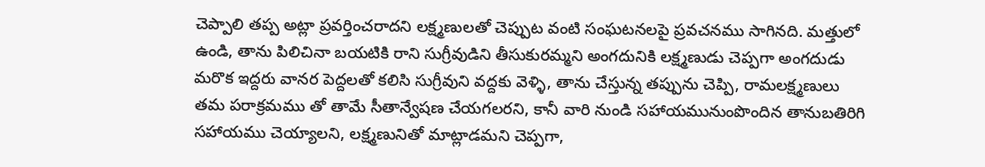చెప్పాలి తప్ప అట్లా ప్రవర్తించరాదని లక్ష్మణులతో చెప్పుట వంటి సంఘటనలపై ప్రవచనము సాగినది. మత్తులో ఉండి, తాను పిలిచినా బయటికి రాని సుగ్రీవుడిని తీసుకురమ్మని అంగదునికి లక్ష్మణుడు చెప్పగా అంగదుడు మరొక ఇద్దరు వానర పెద్దలతో కలిసి సుగ్రీవుని వద్దకు వెళ్ళి, తాను చేస్తున్న తప్పును చెప్పి, రామలక్ష్మణులు తమ పరాక్రమము తో తామే సీతాన్వేషణ చేయగలరని, కానీ వారి నుండి సహాయమునుంపొందిన తానుబతిరిగి సహాయము చెయ్యాలని, లక్ష్మణునితో మాట్లాడమని చెప్పగా,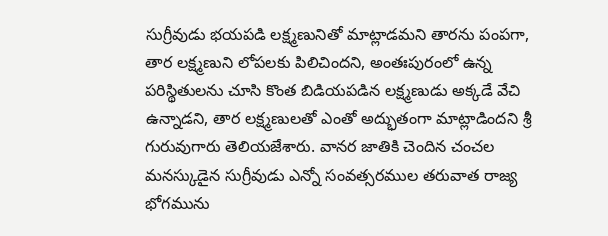సుగ్రీవుడు భయపడి లక్ష్మణునితో మాట్లాడమని తారను పంపగా, తార లక్ష్మణుని లోపలకు పిలిచిందని, అంతఃపురంలో ఉన్న పరిస్థితులను చూసి కొంత బిడియపడిన లక్ష్మణుడు అక్కడే వేచి ఉన్నాడని, తార లక్ష్మణులతో ఎంతో అద్భుతంగా మాట్లాడిందని శ్రీ గురువుగారు తెలియజేశారు. వానర జాతికి చెందిన చంచల మనస్కుడైన సుగ్రీవుడు ఎన్నో సంవత్సరముల తరువాత రాజ్య భోగమును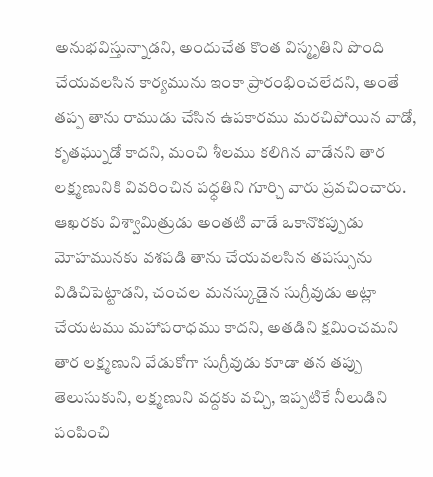అనుభవిస్తున్నాడని, అందుచేత కొంత విస్మృతిని పొంది చేయవలసిన కార్యమును ఇంకా ప్రారంభించలేదని, అంతే తప్ప తాను రాముడు చేసిన ఉపకారము మరచిపోయిన వాడో, కృతఘ్నుడో కాదని, మంచి శీలము కలిగిన వాడేనని తార లక్ష్మణునికి వివరించిన పధ్ధతిని గూర్చి వారు ప్రవచించారు. ఆఖరకు విశ్వామిత్రుడు అంతటి వాడే ఒకానొకప్పుడు మోహమునకు వశపడి తాను చేయవలసిన తపస్సును విడిచిపెట్టాడని, చంచల మనస్కుడైన సుగ్రీవుడు అట్లా చేయటము మహాపరాధము కాదని, అతడిని క్షమించమని తార లక్ష్మణుని వేడుకోగా సుగ్రీవుడు కూడా తన తప్పు తెలుసుకుని, లక్ష్మణుని వద్దకు వచ్చి, ఇప్పటికే నీలుడిని పంపించి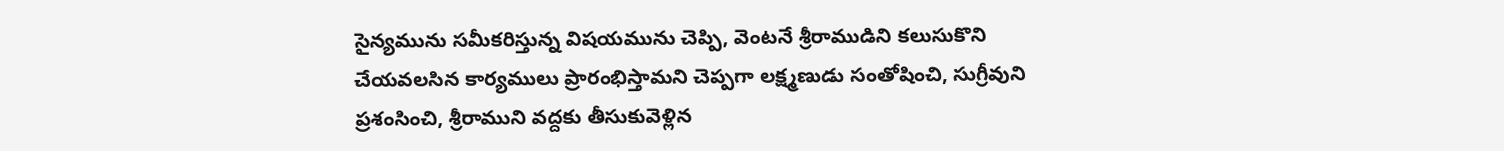సైన్యమును సమీకరిస్తున్న విషయమును చెప్పి, వెంటనే శ్రీరాముడిని కలుసుకొని చేయవలసిన కార్యములు ప్రారంభిస్తామని చెప్పగా లక్ష్మణుడు సంతోషించి, సుగ్రీవుని ప్రశంసించి, శ్రీరాముని వద్దకు తీసుకువెళ్లిన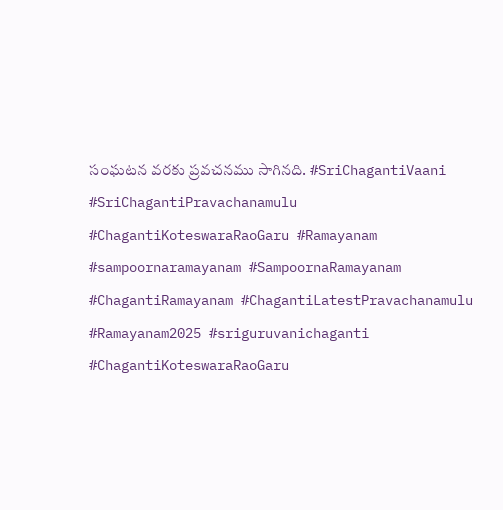సంఘటన వరకు ప్రవచనము సాగినది. #SriChagantiVaani #SriChagantiPravachanamulu #ChagantiKoteswaraRaoGaru #Ramayanam #sampoornaramayanam #SampoornaRamayanam #ChagantiRamayanam #ChagantiLatestPravachanamulu #Ramayanam2025 #sriguruvanichaganti #ChagantiKoteswaraRaoGaru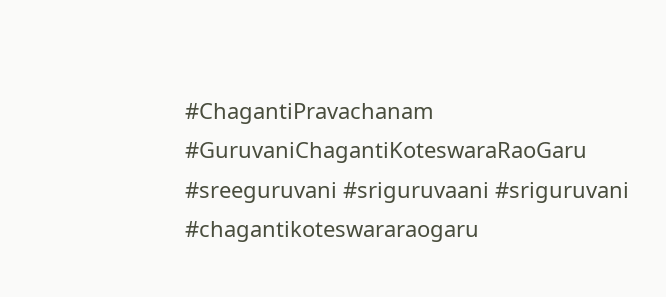#ChagantiPravachanam #GuruvaniChagantiKoteswaraRaoGaru #sreeguruvani #sriguruvaani #sriguruvani #chagantikoteswararaogaru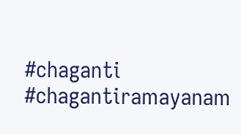#chaganti #chagantiramayanam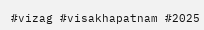#vizag #visakhapatnam #2025